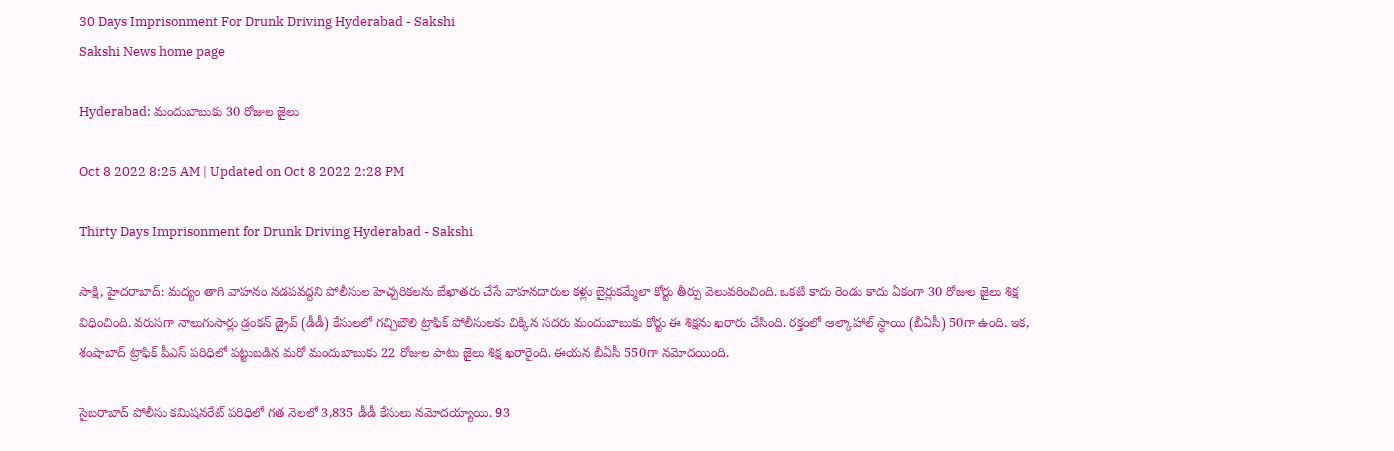30 Days Imprisonment For Drunk Driving Hyderabad - Sakshi
Sakshi News home page

Hyderabad: మందుబాబుకు 30 రోజుల జైలు

Oct 8 2022 8:25 AM | Updated on Oct 8 2022 2:28 PM

Thirty Days Imprisonment for Drunk Driving Hyderabad - Sakshi

సాక్షి, హైదరాబాద్‌: మద్యం తాగి వాహనం నడపవద్దని పోలీసుల హెచ్చరికలను బేఖాతరు చేసే వాహనదారుల కళ్లు బైర్లుకమ్మేలా కోర్టు తీర్పు వెలువరించింది. ఒకటి కాదు రెండు కాదు ఏకంగా 30 రోజుల జైలు శిక్ష విధించింది. వరుసగా నాలుగుసార్లు డ్రంకన్‌ డ్రైవ్‌ (డీడీ) కేసులలో గచ్చిబౌలి ట్రాఫిక్‌ పోలీసులకు చిక్కిన సదరు మందుబాబుకు కోర్టు ఈ శిక్షను ఖరారు చేసింది. రక్తంలో ఆల్కాహాల్‌ స్థాయి (బీఏసీ) 50గా ఉంది. ఇక, శంషాబాద్‌ ట్రాఫిక్‌ పీఎస్‌ పరిధిలో పట్టుబడిన మరో మందుబాబుకు 22 రోజుల పాటు జైలు శిక్ష ఖరారైంది. ఈయన బీఏసీ 550గా నమోదయింది.

సైబరాబాద్‌ పోలీసు కమిషనరేట్‌ పరిధిలో గత నెలలో 3,835 డీడీ కేసులు నమోదయ్యాయి. 93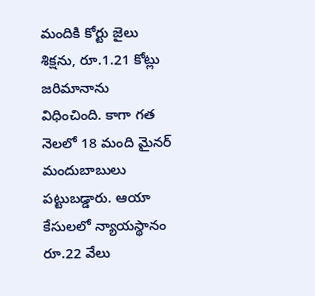మందికి కోర్టు జైలు శిక్షను, రూ.1.21 కోట్లు జరిమానాను విధించింది. కాగా గత నెలలో 18 మంది మైనర్‌ మందుబాబులు పట్టుబడ్డారు. ఆయా కేసులలో న్యాయస్థానం రూ.22 వేలు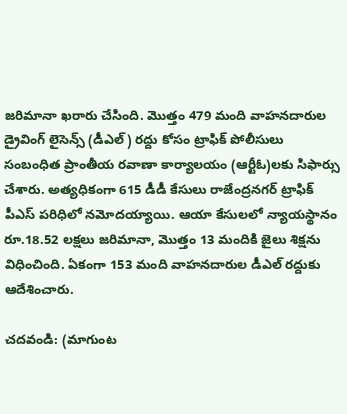జరిమానా ఖరారు చేసింది. మొత్తం 479 మంది వాహనదారుల డ్రైవింగ్‌ లైసెన్స్‌ (డీఎల్‌) రద్దు కోసం ట్రాఫిక్‌ పోలీసులు సంబంధిత ప్రాంతీయ రవాణా కార్యాలయం (ఆర్టీఓ)లకు సిఫార్సు చేశారు. అత్యధికంగా 615 డీడీ కేసులు రాజేంద్రనగర్‌ ట్రాఫిక్‌ పీఎస్‌ పరిధిలో నమోదయ్యాయి. ఆయా కేసులలో న్యాయస్థానం రూ.18.52 లక్షలు జరిమానా, మొత్తం 13 మందికి జైలు శిక్షను విధించింది. ఏకంగా 153 మంది వాహనదారుల డీఎల్‌ రద్దుకు ఆదేశించారు.

చదవండి: (మాగుంట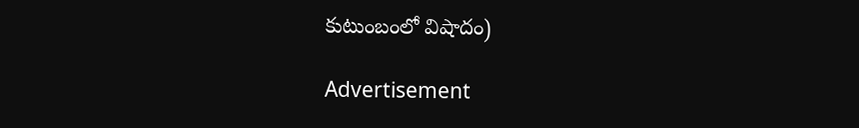కుటుంబంలో విషాదం)

Advertisement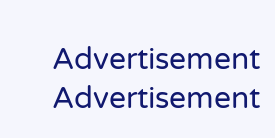Advertisement
Advertisement